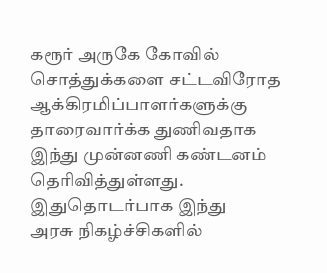கரூர் அருகே கோவில் சொத்துக்களை சட்டவிரோத ஆக்கிரமிப்பாளர்களுக்கு தாரைவார்க்க துணிவதாக இந்து முன்னணி கண்டனம் தெரிவித்துள்ளது. இதுதொடர்பாக இந்து
அரசு நிகழ்ச்சிகளில்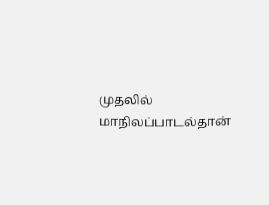முதலில் மாநிலப்பாடல்தான்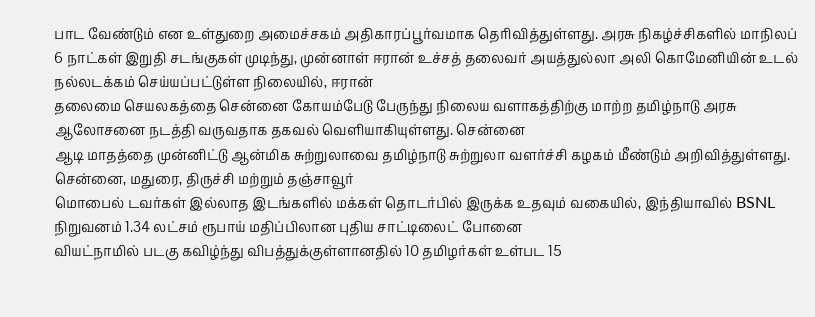பாட வேண்டும் என உள்துறை அமைச்சகம் அதிகாரப்பூர்வமாக தெரிவித்துள்ளது. அரசு நிகழ்ச்சிகளில் மாநிலப்
6 நாட்கள் இறுதி சடங்குகள் முடிந்து, முன்னாள் ஈரான் உச்சத் தலைவர் அயத்துல்லா அலி கொமேனியின் உடல் நல்லடக்கம் செய்யப்பட்டுள்ள நிலையில், ஈரான்
தலைமை செயலகத்தை சென்னை கோயம்பேடு பேருந்து நிலைய வளாகத்திற்கு மாற்ற தமிழ்நாடு அரசு ஆலோசனை நடத்தி வருவதாக தகவல் வெளியாகியுள்ளது. சென்னை
ஆடி மாதத்தை முன்னிட்டு ஆன்மிக சுற்றுலாவை தமிழ்நாடு சுற்றுலா வளர்ச்சி கழகம் மீண்டும் அறிவித்துள்ளது. சென்னை, மதுரை, திருச்சி மற்றும் தஞ்சாவூர்
மொபைல் டவர்கள் இல்லாத இடங்களில் மக்கள் தொடர்பில் இருக்க உதவும் வகையில், இந்தியாவில் BSNL நிறுவனம் 1.34 லட்சம் ரூபாய் மதிப்பிலான புதிய சாட்டிலைட் போனை
வியட்நாமில் படகு கவிழ்ந்து விபத்துக்குள்ளானதில் 10 தமிழர்கள் உள்பட 15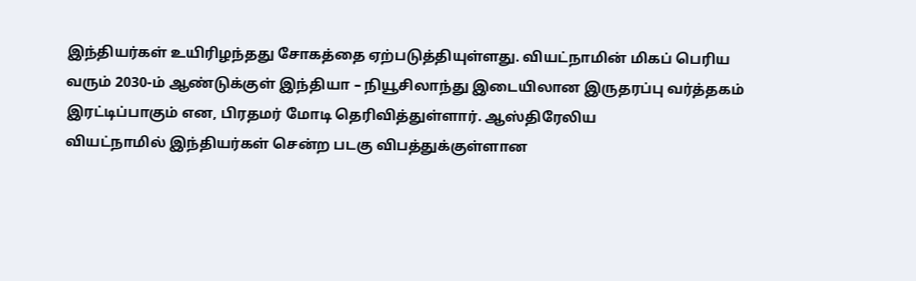இந்தியர்கள் உயிரிழந்தது சோகத்தை ஏற்படுத்தியுள்ளது. வியட்நாமின் மிகப் பெரிய
வரும் 2030-ம் ஆண்டுக்குள் இந்தியா – நியூசிலாந்து இடையிலான இருதரப்பு வர்த்தகம் இரட்டிப்பாகும் என, பிரதமர் மோடி தெரிவித்துள்ளார். ஆஸ்திரேலிய
வியட்நாமில் இந்தியர்கள் சென்ற படகு விபத்துக்குள்ளான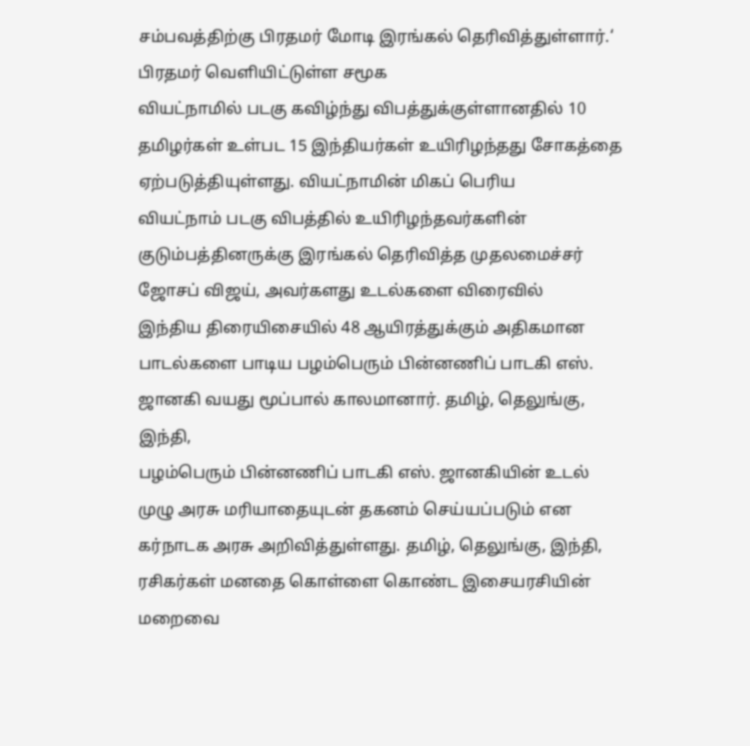சம்பவத்திற்கு பிரதமர் மோடி இரங்கல் தெரிவித்துள்ளார்.‘ பிரதமர் வெளியிட்டுள்ள சமூக
வியட்நாமில் படகு கவிழ்ந்து விபத்துக்குள்ளானதில் 10 தமிழர்கள் உள்பட 15 இந்தியர்கள் உயிரிழந்தது சோகத்தை ஏற்படுத்தியுள்ளது. வியட்நாமின் மிகப் பெரிய
வியட்நாம் படகு விபத்தில் உயிரிழந்தவர்களின் குடும்பத்தினருக்கு இரங்கல் தெரிவித்த முதலமைச்சர் ஜோசப் விஜய், அவர்களது உடல்களை விரைவில்
இந்திய திரையிசையில் 48 ஆயிரத்துக்கும் அதிகமான பாடல்களை பாடிய பழம்பெரும் பின்னணிப் பாடகி எஸ். ஜானகி வயது மூப்பால் காலமானார். தமிழ், தெலுங்கு, இந்தி,
பழம்பெரும் பின்னணிப் பாடகி எஸ். ஜானகியின் உடல் முழு அரசு மரியாதையுடன் தகனம் செய்யப்படும் என கர்நாடக அரசு அறிவித்துள்ளது. தமிழ், தெலுங்கு, இந்தி,
ரசிகர்கள் மனதை கொள்ளை கொண்ட இசையரசியின் மறைவை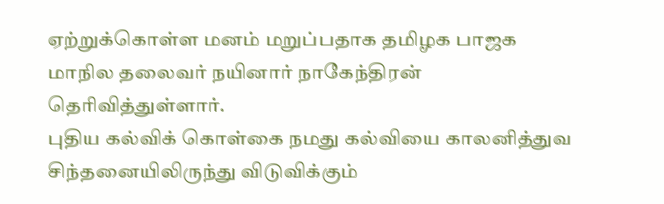ஏற்றுக்கொள்ள மனம் மறுப்பதாக தமிழக பாஜக மாநில தலைவர் நயினார் நாகேந்திரன் தெரிவித்துள்ளார்.
புதிய கல்விக் கொள்கை நமது கல்வியை காலனித்துவ சிந்தனையிலிருந்து விடுவிக்கும்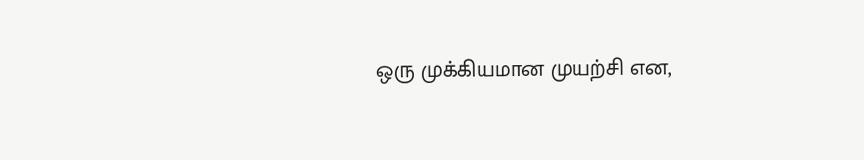ஒரு முக்கியமான முயற்சி என,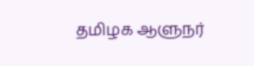தமிழக ஆளுநர்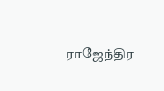ராஜேந்திர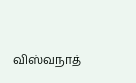விஸ்வநாத்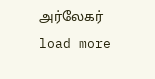அர்லேகர்
load more